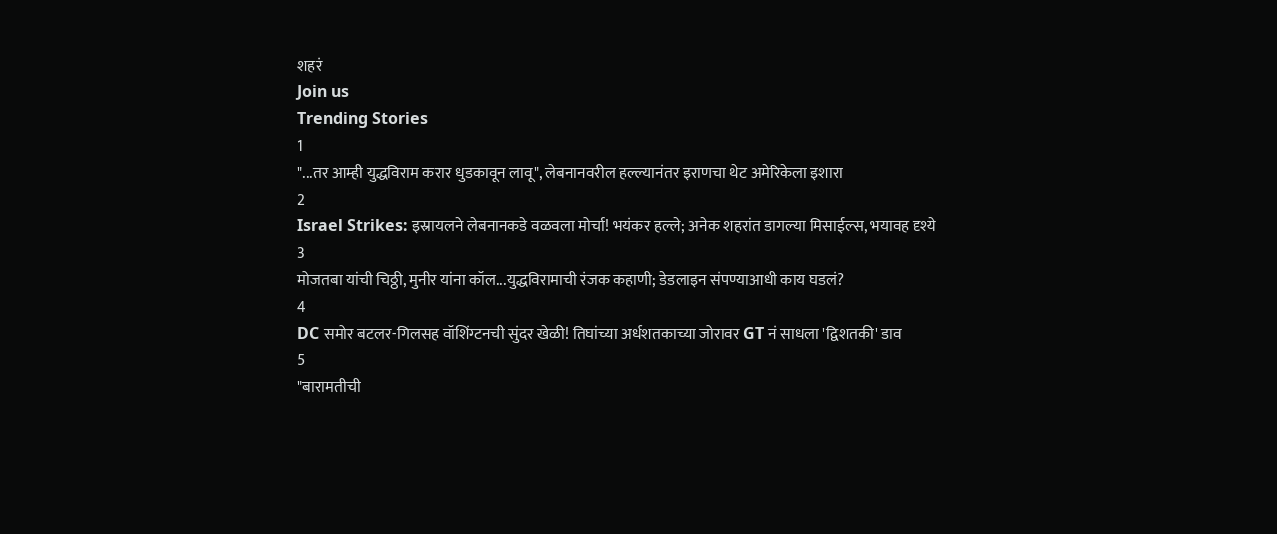शहरं
Join us
Trending Stories
1
"...तर आम्ही युद्धविराम करार धुडकावून लावू", लेबनानवरील हल्ल्यानंतर इराणचा थेट अमेरिकेला इशारा
2
Israel Strikes: इस्रायलने लेबनानकडे वळवला मोर्चा! भयंकर हल्ले; अनेक शहरांत डागल्या मिसाईल्स, भयावह दृश्ये
3
मोजतबा यांची चिठ्ठी, मुनीर यांना कॉल...युद्धविरामाची रंजक कहाणी; डेडलाइन संपण्याआधी काय घडलं?
4
DC समोर बटलर-गिलसह वॉशिंग्टनची सुंदर खेळी! तिघांच्या अर्धशतकाच्या जोरावर GT नं साधला 'द्विशतकी' डाव
5
"बारामतीची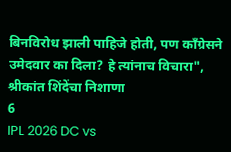बिनविरोध झाली पाहिजे होती, पण काँग्रेसने उमेदवार का दिला? हे त्यांनाच विचारा", श्रीकांत शिंदेंचा निशाणा
6
IPL 2026 DC vs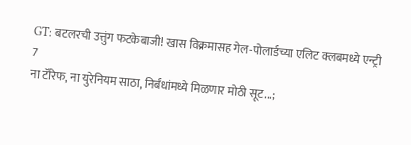GT: बटलरची उत्तुंग फटकेबाजी! खास विक्रमासह गेल-पोलार्डच्या एलिट क्लबमध्ये एन्ट्री
7
ना टॅरिफ, ना युरेनियम साठा, निर्बंधांमध्ये मिळणार मोठी सूट...;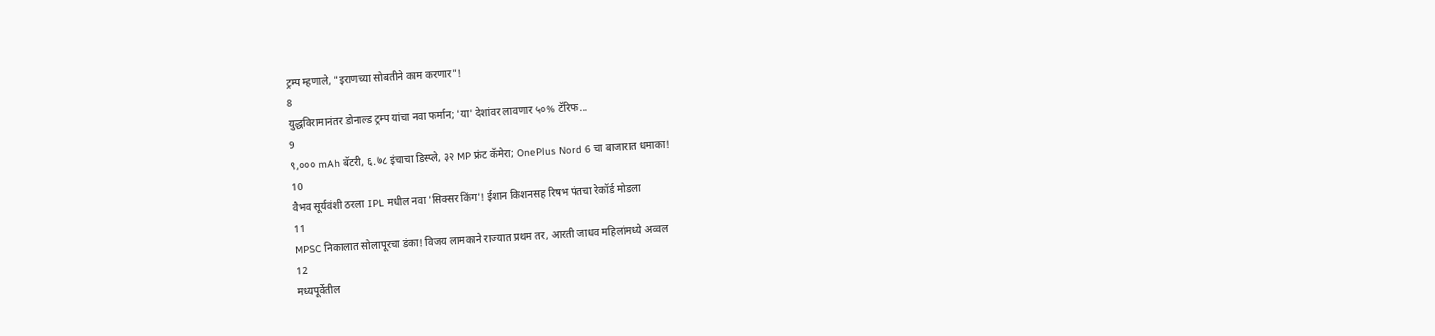ट्रम्प म्हणाले, "इराणच्या सोबतीने काम करणार"!
8
युद्धविरामानंतर डोनाल्ड ट्रम्प यांचा नवा फर्मान; 'या' देशांवर लावणार ५०% टॅरिफ...
9
९,००० mAh बॅटरी, ६.७८ इंचाचा डिस्प्ले, ३२ MP फ्रंट कॅमेरा; OnePlus Nord 6 चा बाजारात धमाका!
10
वैभव सूर्यवंशी ठरला IPL मधील नवा 'सिक्सर किंग'! ईशान किशनसह रिषभ पंतचा रेकॉर्ड मोडला
11
MPSC निकालात सोलापूरचा डंका! विजय लामकाने राज्यात प्रथम तर, आरती जाधव महिलांमध्ये अव्वल
12
मध्यपूर्वेतील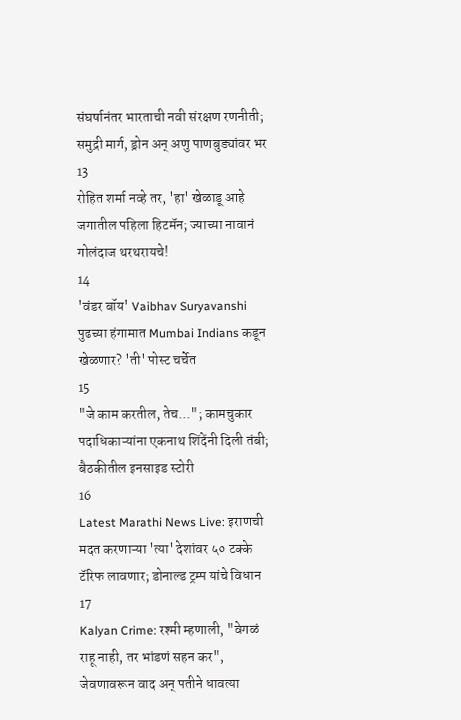संघर्षानंतर भारताची नवी संरक्षण रणनीती; समुद्री मार्ग, ड्रोन अन् अणु पाणबुड्यांवर भर
13
रोहित शर्मा नव्हे तर, 'हा' खेळाडू आहे जगातील पहिला हिटमॅन; ज्याच्या नावानं गोलंदाज थरथरायचे!
14
'वंडर बॉय' Vaibhav Suryavanshi पुढच्या हंगामात Mumbai Indians कडून खेळणार? 'ती' पोस्ट चर्चेत
15
"जे काम करतील, तेच..."; कामचुकार पदाधिकाऱ्यांना एकनाथ शिंदेंनी दिली तंबी; बैठकीतील इनसाइड स्टोरी
16
Latest Marathi News Live: इराणची मदत करणाऱ्या 'त्या' देशांवर ५० टक्के टॅरिफ लावणार; डोनाल्ड ट्रम्प यांचे विधान
17
Kalyan Crime: रश्मी म्हणाली, "वेगळं राहू नाही, तर भांडणं सहन कर", जेवणावरून वाद अन् पतीने धावत्या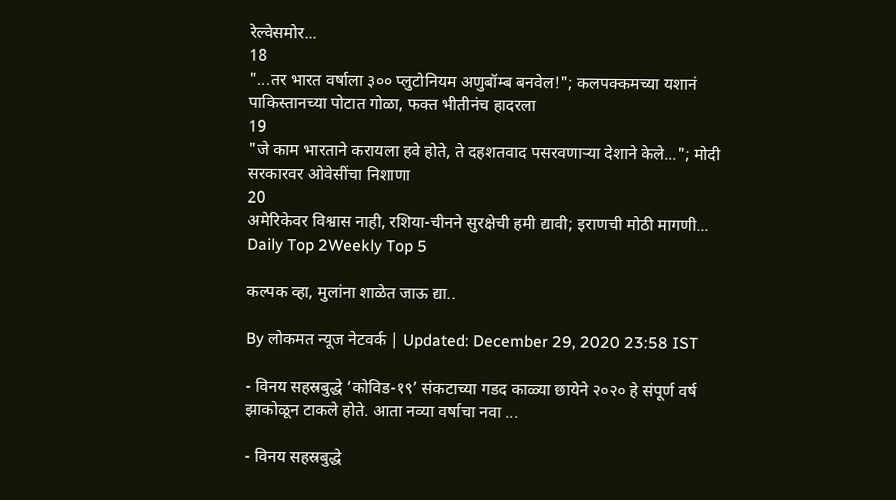रेल्वेसमोर...
18
"...तर भारत वर्षाला ३०० प्लुटोनियम अणुबॉम्ब बनवेल!"; कलपक्कमच्या यशानं पाकिस्तानच्या पोटात गोळा, फक्त भीतीनंच हादरला
19
"जे काम भारताने करायला हवे होते, ते दहशतवाद पसरवणाऱ्या देशाने केले..."; मोदी सरकारवर ओवेसींचा निशाणा
20
अमेरिकेवर विश्वास नाही, रशिया-चीनने सुरक्षेची हमी द्यावी; इराणची मोठी मागणी...
Daily Top 2Weekly Top 5

कल्पक व्हा, मुलांना शाळेत जाऊ द्या..

By लोकमत न्यूज नेटवर्क | Updated: December 29, 2020 23:58 IST

- विनय सहस्रबुद्धे ‘कोविड-१९’ संकटाच्या गडद काळ्या छायेने २०२० हे संपूर्ण वर्ष झाकोळून टाकले होते. आता नव्या वर्षाचा नवा ...

- विनय सहस्रबुद्धे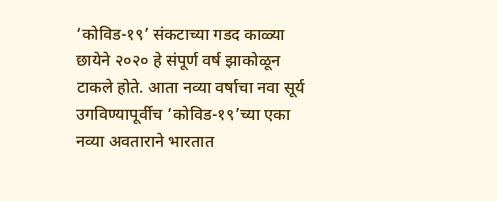‘कोविड-१९’ संकटाच्या गडद काळ्या छायेने २०२० हे संपूर्ण वर्ष झाकोळून टाकले होते. आता नव्या वर्षाचा नवा सूर्य उगविण्यापूर्वीच ‘कोविड-१९’च्या एका नव्या अवताराने भारतात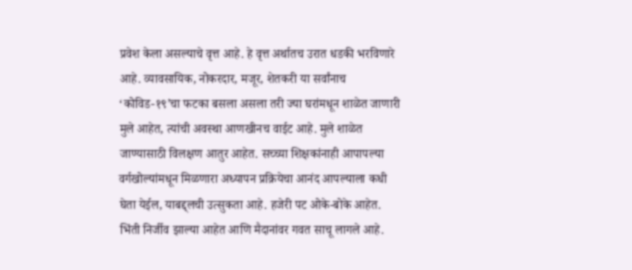प्रवेश केला असल्याचे वृत्त आहे. हे वृत्त अर्थातच उरात धडकी भरविणारे आहे. व्यावसायिक, नोकरदार, मजूर, शेतकरी या सर्वांनाच ‘कोविड-१९’चा फटका बसला असला तरी ज्या घरांमधून शाळेत जाणारी मुले आहेत, त्यांची अवस्था आणखीनच वाईट आहे. मुले शाळेत जाण्यासाठी विलक्षण आतुर आहेत. सच्च्या शिक्षकांनाही आपापल्या वर्गखोल्यांमधून मिळणारा अध्यापन प्रक्रियेचा आनंद आपल्याला कधी घेता येईल, याबद्द्लची उत्सुकता आहे. हजेरी पट ओके-बोके आहेत. भिंती निर्जीव झाल्या आहेत आणि मैदानांवर गवत साचू लागले आहे.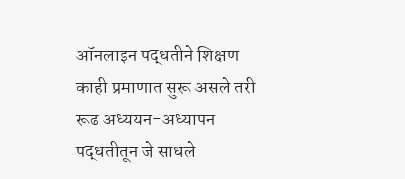ऑनलाइन पद्धतीने शिक्षण काही प्रमाणात सुरू असले तरी रूढ अध्ययन-अध्यापन पद्धतीतून जे साधले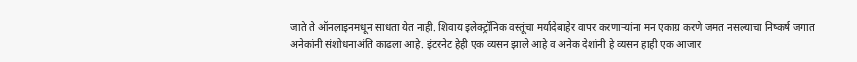जाते ते ऑनलाइनमधून साधता येत नाही. शिवाय इलेक्ट्रॉनिक वस्तूंचा मर्यादेबाहेर वापर करणाऱ्यांना मन एकाग्र करणे जमत नसल्याचा निष्कर्ष जगात अनेकांनी संशोधनाअंति काढला आहे. इंटरनेट हेही एक व्यसन झाले आहे व अनेक देशांनी हे व्यसन हाही एक आजार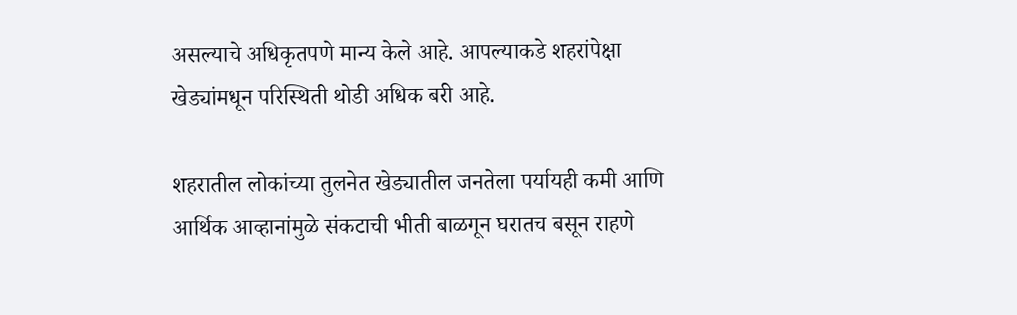असल्याचे अधिकृतपणे मान्य केले आहे. आपल्याकडे शहरांपेक्षा खेड्यांमधून परिस्थिती थोडी अधिक बरी आहे.

शहरातील लोकांच्या तुलनेत खेड्यातील जनतेला पर्यायही कमी आणि आर्थिक आव्हानांमुळे संकटाची भीती बाळगून घरातच बसून राहणे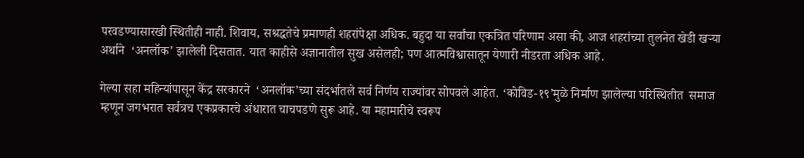परवडण्यासारखी स्थितीही नाही. शिवाय, सश्रद्धतेचे प्रमाणही शहरांपेक्षा अधिक. बहुदा या सर्वांचा एकत्रित परिणाम असा की, आज शहरांच्या तुलनेत खेडी खऱ्या अर्थाने  ‘अनलॉक’ झालेली दिसतात. यात काहीसे अज्ञानातील सुख असेलही; पण आत्मविश्वासातून येणारी नीडरता अधिक आहे.

गेल्या सहा महिन्यांपासून केंद्र सरकारने  ‘अनलॉक’च्या संदर्भातले सर्व निर्णय राज्यांवर सोपवले आहेत. ‘कोविड-१९’मुळे निर्माण झालेल्या परिस्थितीत  समाज म्हणून जगभरात सर्वत्रच एकप्रकारचे अंधारात चाचपडणे सुरू आहे. या महामारीचे स्वरूप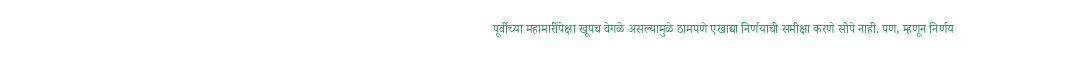पूर्वीच्या महामारींपेक्षा खूपच वेगळे असल्यामुळे ठामपणे एखाद्या निर्णयाची समीक्षा करणे सोपे नाही. पण, म्हणून निर्णय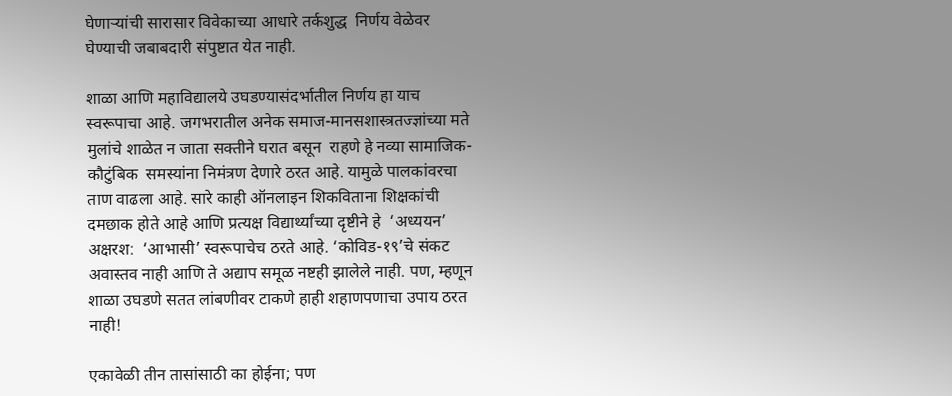घेणाऱ्यांची सारासार विवेकाच्या आधारे तर्कशुद्ध  निर्णय वेळेवर घेण्याची जबाबदारी संपुष्टात येत नाही.

शाळा आणि महाविद्यालये उघडण्यासंदर्भातील निर्णय हा याच स्वरूपाचा आहे. जगभरातील अनेक समाज-मानसशास्त्रतज्ज्ञांच्या मते  मुलांचे शाळेत न जाता सक्तीने घरात बसून  राहणे हे नव्या सामाजिक-कौटुंबिक  समस्यांना निमंत्रण देणारे ठरत आहे. यामुळे पालकांवरचा ताण वाढला आहे. सारे काही ऑनलाइन शिकविताना शिक्षकांची दमछाक होते आहे आणि प्रत्यक्ष विद्यार्थ्यांच्या दृष्टीने हे  ‘अध्ययन’ अक्षरश:  ‘आभासी’ स्वरूपाचेच ठरते आहे. ‘कोविड-१९’चे संकट अवास्तव नाही आणि ते अद्याप समूळ नष्टही झालेले नाही. पण, म्हणून शाळा उघडणे सतत लांबणीवर टाकणे हाही शहाणपणाचा उपाय ठरत नाही!

एकावेळी तीन तासांसाठी का होईना; पण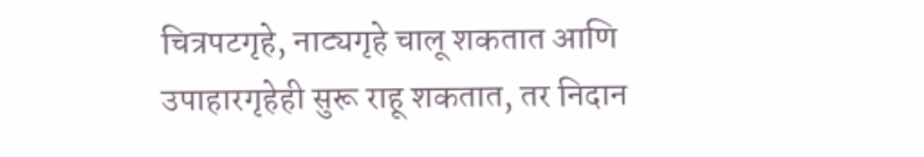चित्रपटगृहे, नाट्यगृहे चालू शकतात आणि उपाहारगृहेही सुरू राहू शकतात, तर निदान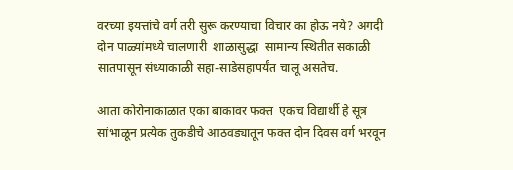वरच्या इयत्तांचे वर्ग तरी सुरू करण्याचा विचार का होऊ नये? अगदी दोन पाळ्यांमध्ये चालणारी  शाळासुद्धा  सामान्य स्थितीत सकाळी सातपासून संध्याकाळी सहा-साडेसहापर्यंत चालू असतेच.

आता कोरोनाकाळात एका बाकावर फक्त  एकच विद्यार्थी हे सूत्र सांभाळून प्रत्येक तुकडीचे आठवड्यातून फक्त दोन दिवस वर्ग भरवून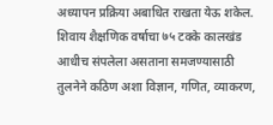अध्यापन प्रक्रिया अबाधित राखता येऊ शकेल. शिवाय शैक्षणिक वर्षाचा ७५ टक्के कालखंड आधीच संपलेला असताना समजण्यासाठी तुलनेने कठिण अशा विज्ञान, गणित, व्याकरण,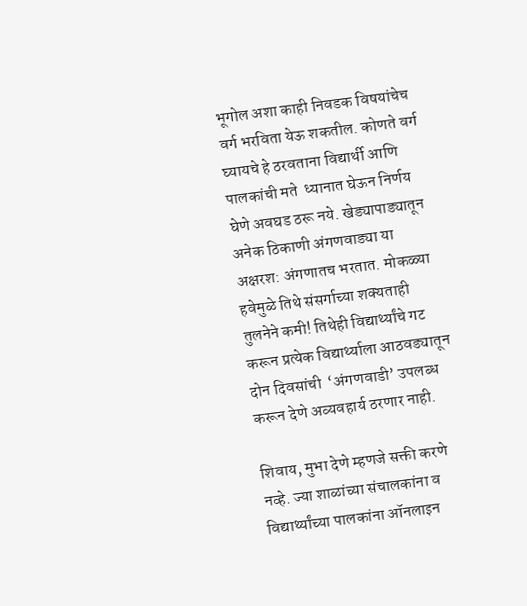भूगोल अशा काही निवडक विषयांचेच वर्ग भरविता येऊ शकतील. कोणते वर्ग घ्यायचे हे ठरवताना विद्यार्थी आणि पालकांची मते  ध्यानात घेऊन निर्णय घेणे अवघड ठरू नये. खेड्यापाड्यातून अनेक ठिकाणी अंगणवाड्या या अक्षरश: अंगणातच भरतात. मोकळ्या हवेमुळे तिथे संसर्गाच्या शक्यताही तुलनेने कमी! तिथेही विद्यार्थ्यांचे गट करून प्रत्येक विद्यार्थ्याला आठवड्यातून दोन दिवसांची  ‘अंगणवाडी’ उपलब्ध करून देणे अव्यवहार्य ठरणार नाही.

शिवाय, मुभा देणे म्हणजे सक्ती करणे नव्हे. ज्या शाळांच्या संचालकांना व विद्यार्थ्यांच्या पालकांना ऑनलाइन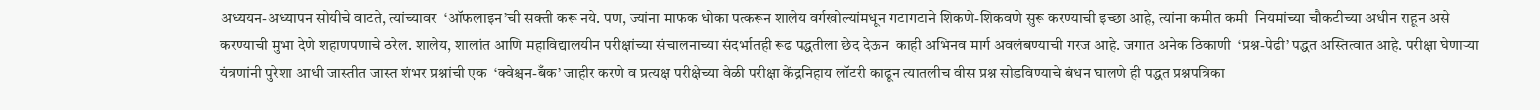अध्ययन-अध्यापन सोयीचे वाटते, त्यांच्यावर  ‘ऑफलाइन’ची सक्ती करू नये. पण, ज्यांना माफक धोका पत्करून शालेय वर्गखोल्यांमधून गटागटाने शिकणे-शिकवणे सुरू करण्याची इच्छा आहे, त्यांना कमीत कमी  नियमांच्या चौकटीच्या अधीन राहून असे करण्याची मुभा देणे शहाणपणाचे ठरेल. शालेय, शालांत आणि महाविद्यालयीन परीक्षांच्या संचालनाच्या संदर्भातही रूढ पद्धतीला छेद देऊन  काही अभिनव मार्ग अवलंबण्याची गरज आहे. जगात अनेक ठिकाणी  ‘प्रश्न-पेढी’ पद्धत अस्तित्वात आहे. परीक्षा घेणाऱ्या यंत्रणांनी पुरेशा आधी जास्तीत जास्त शंभर प्रश्नांची एक  ‘क्वेश्चन-बँक’ जाहीर करणे व प्रत्यक्ष परीक्षेच्या वेळी परीक्षा केंद्रनिहाय लॉटरी काढून त्यातलीच वीस प्रश्न सोडविण्याचे बंधन घालणे ही पद्धत प्रश्नपत्रिका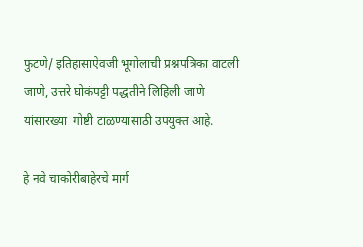फुटणे/ इतिहासाऐवजी भूगोलाची प्रश्नपत्रिका वाटली जाणे, उत्तरे घोकंपट्टी पद्धतीने लिहिली जाणे यांसारख्या  गोष्टी टाळण्यासाठी उपयुक्त आहे.

हे नवे चाकोरीबाहेरचे मार्ग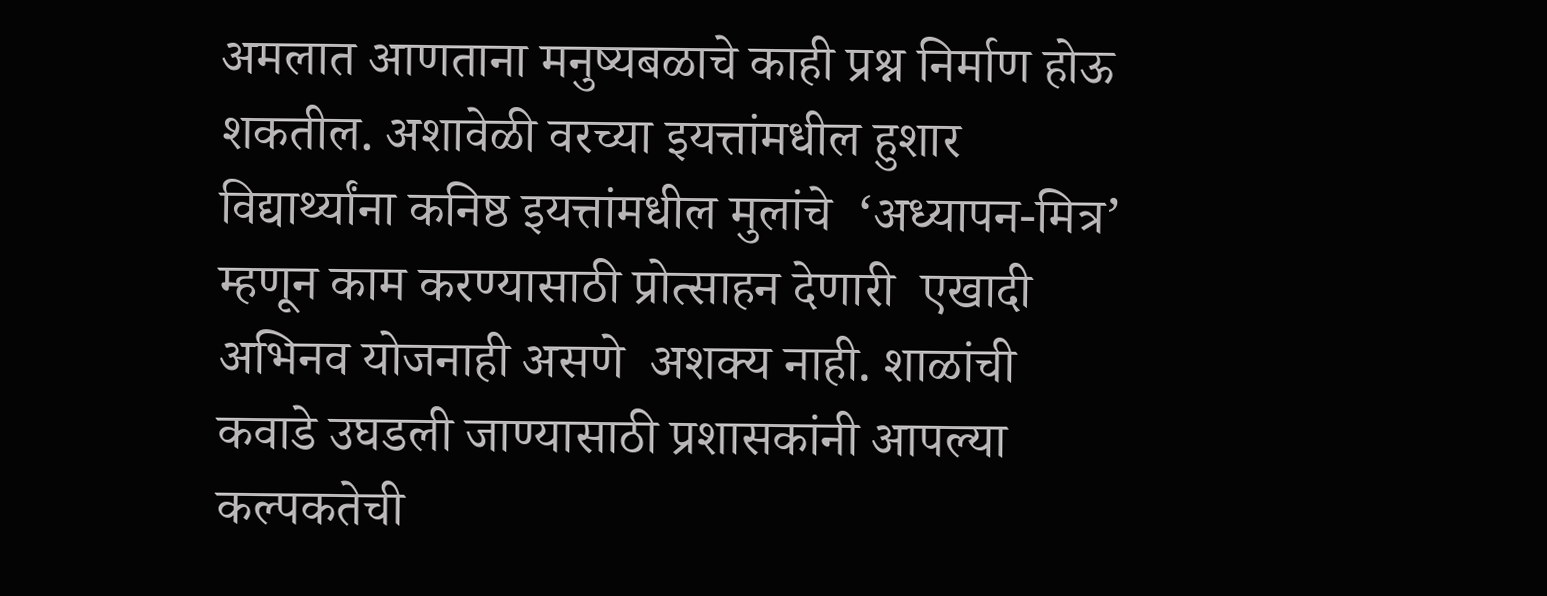अमलात आणताना मनुष्यबळाचे काही प्रश्न निर्माण होऊ शकतील. अशावेळी वरच्या इयत्तांमधील हुशार विद्यार्थ्यांना कनिष्ठ इयत्तांमधील मुलांचे  ‘अध्यापन-मित्र’ म्हणून काम करण्यासाठी प्रोत्साहन देणारी  एखादी अभिनव योजनाही असणे  अशक्य नाही. शाळांची कवाडे उघडली जाण्यासाठी प्रशासकांनी आपल्या कल्पकतेची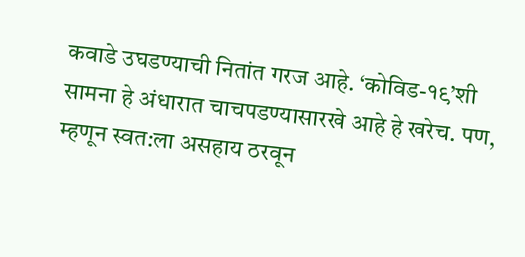कवाडे उघडण्याची नितांत गरज आहे. ‘कोविड-१९’शी सामना हे अंधारात चाचपडण्यासारखे आहे हे खरेच. पण, म्हणून स्वत:ला असहाय ठरवून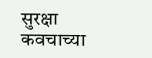सुरक्षा कवचाच्या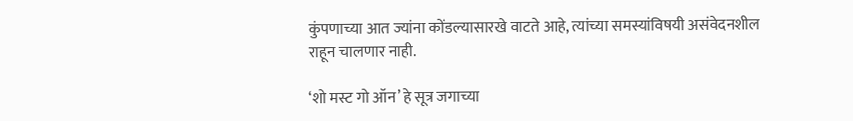कुंपणाच्या आत ज्यांना कोंडल्यासारखे वाटते आहे, त्यांच्या समस्यांविषयी असंवेदनशील राहून चालणार नाही.

‘शो मस्ट गो ऑन’ हे सूत्र जगाच्या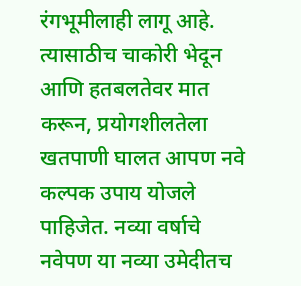रंगभूमीलाही लागू आहे. त्यासाठीच चाकोरी भेदून आणि हतबलतेवर मात करून, प्रयोगशीलतेला खतपाणी घालत आपण नवे कल्पक उपाय योजले पाहिजेत. नव्या वर्षाचे नवेपण या नव्या उमेदीतच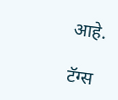आहे.

टॅग्स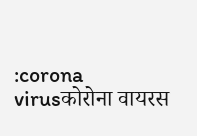:corona virusकोरोना वायरस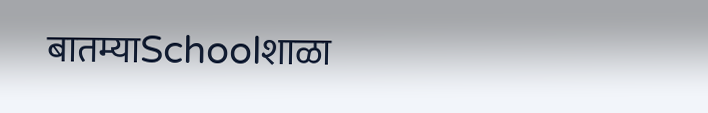बातम्याSchoolशाळा